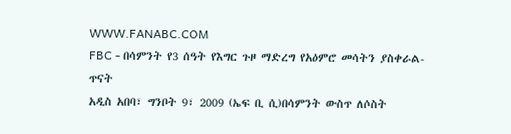WWW.FANABC.COM
FBC - በሳምንት የ3 ሰዓት የእግር ጉዞ ማድረግ የአዕምሮ መሳትን ያስቀራል- ጥናት
አዲስ አበባ፣ ግንቦት 9፣ 2009 (ኤፍ ቢ ሲ)በሳምንት ውስጥ ለሶስት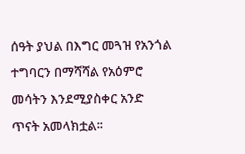ሰዓት ያህል በእግር መጓዝ የአንጎል ተግባርን በማሻሻል የአዕምሮ መሳትን እንደሚያስቀር አንድ ጥናት አመላክቷል፡፡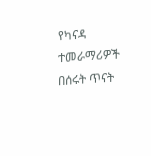የካናዳ ተመራማሪዎች በሰሩት ጥናት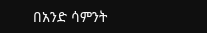በአንድ ሳምንት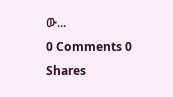ው...
0 Comments 0 Shares